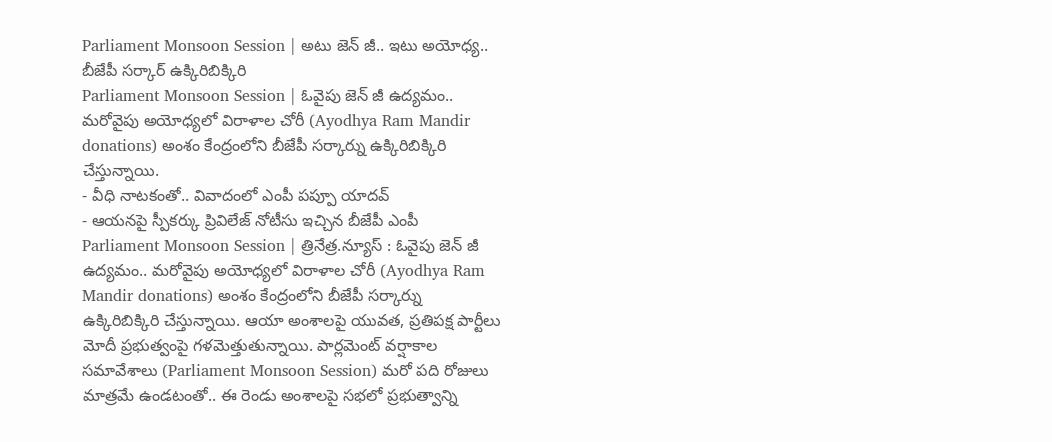Parliament Monsoon Session | అటు జెన్ జీ.. ఇటు అయోధ్య.. బీజేపీ సర్కార్ ఉక్కిరిబిక్కిరి
Parliament Monsoon Session | ఓవైపు జెన్ జీ ఉద్యమం.. మరోవైపు అయోధ్యలో విరాళాల చోరీ (Ayodhya Ram Mandir donations) అంశం కేంద్రంలోని బీజేపీ సర్కార్ను ఉక్కిరిబిక్కిరి చేస్తున్నాయి.
- వీధి నాటకంతో.. వివాదంలో ఎంపీ పప్పూ యాదవ్
- ఆయనపై స్పీకర్కు ప్రివిలేజ్ నోటీసు ఇచ్చిన బీజేపీ ఎంపీ
Parliament Monsoon Session | త్రినేత్ర.న్యూస్ : ఓవైపు జెన్ జీ ఉద్యమం.. మరోవైపు అయోధ్యలో విరాళాల చోరీ (Ayodhya Ram Mandir donations) అంశం కేంద్రంలోని బీజేపీ సర్కార్ను ఉక్కిరిబిక్కిరి చేస్తున్నాయి. ఆయా అంశాలపై యువత, ప్రతిపక్ష పార్టీలు మోదీ ప్రభుత్వంపై గళమెత్తుతున్నాయి. పార్లమెంట్ వర్షాకాల సమావేశాలు (Parliament Monsoon Session) మరో పది రోజులు మాత్రమే ఉండటంతో.. ఈ రెండు అంశాలపై సభలో ప్రభుత్వాన్ని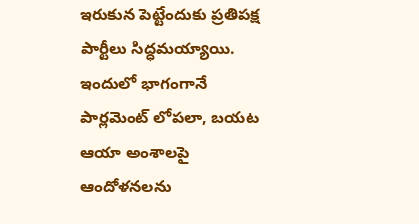ఇరుకున పెట్టేందుకు ప్రతిపక్ష పార్టీలు సిద్ధమయ్యాయి. ఇందులో భాగంగానే పార్లమెంట్ లోపలా, బయట ఆయా అంశాలపై ఆందోళనలను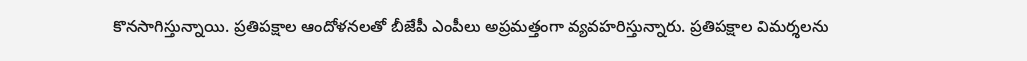కొనసాగిస్తున్నాయి. ప్రతిపక్షాల ఆందోళనలతో బీజేపీ ఎంపీలు అప్రమత్తంగా వ్యవహరిస్తున్నారు. ప్రతిపక్షాల విమర్శలను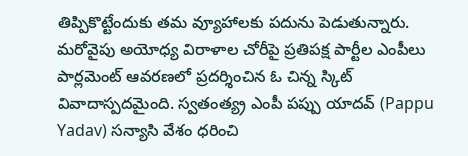తిప్పికొట్టేందుకు తమ వ్యూహాలకు పదును పెడుతున్నారు.
మరోవైపు అయోధ్య విరాళాల చోరీపై ప్రతిపక్ష పార్టీల ఎంపీలు పార్లమెంట్ ఆవరణలో ప్రదర్శించిన ఓ చిన్న స్కిట్ వివాదాస్పదమైంది. స్వతంత్య్ర ఎంపీ పప్పు యాదవ్ (Pappu Yadav) సన్యాసి వేశం ధరించి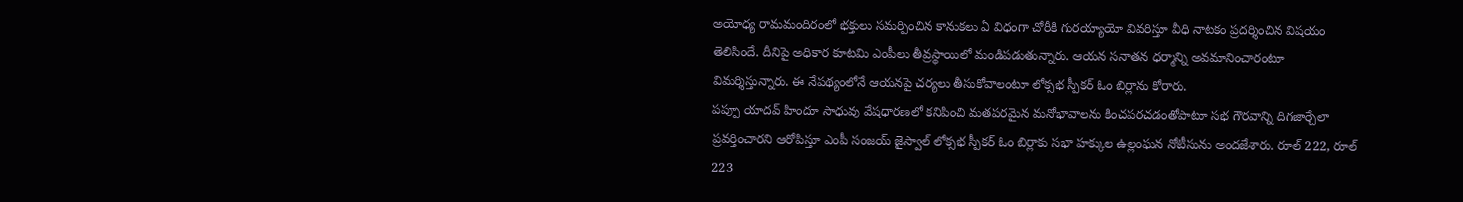అయోధ్య రామమందిరంలో భక్తులు సమర్పించిన కానుకలు ఏ విధంగా చోరీకి గురయ్యాయో వివరిస్తూ వీధి నాటకం ప్రదర్శించిన విషయం తెలిసిందే. దీనిపై అధికార కూటమి ఎంపీలు తీవ్రస్థాయిలో మండిపడుతున్నారు. ఆయన సనాతన ధర్మాన్ని అవమానించారంటూ విమర్శిస్తున్నారు. ఈ నేపథ్యంలోనే ఆయనపై చర్యలు తీసుకోవాలంటూ లోక్సభ స్పీకర్ ఓం బిర్లాను కోరారు.
పప్పూ యాదవ్ హిందూ సాధువు వేషధారణలో కనిపించి మతపరమైన మనోభావాలను కించపరచడంతోపాటూ సభ గౌరవాన్ని దిగజార్చేలా ప్రవర్తించారని ఆరోపిస్తూ ఎంపీ సంజయ్ జైస్వాల్ లోక్సభ స్పీకర్ ఓం బిర్లాకు సభా హక్కుల ఉల్లంఘన నోటీసును అందజేశారు. రూల్ 222, రూల్ 223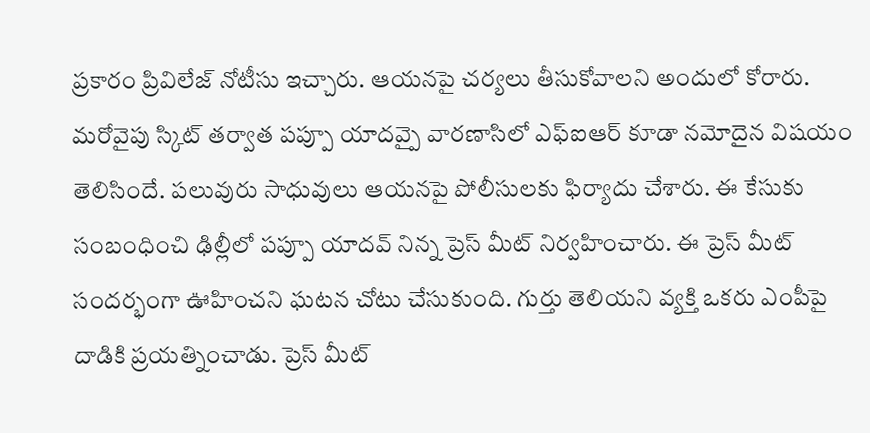ప్రకారం ప్రివిలేజ్ నోటీసు ఇచ్చారు. ఆయనపై చర్యలు తీసుకోవాలని అందులో కోరారు.
మరోవైపు స్కిట్ తర్వాత పప్పూ యాదవ్పై వారణాసిలో ఎఫ్ఐఆర్ కూడా నమోదైన విషయం తెలిసిందే. పలువురు సాధువులు ఆయనపై పోలీసులకు ఫిర్యాదు చేశారు. ఈ కేసుకు సంబంధించి ఢిల్లీలో పప్పూ యాదవ్ నిన్న ప్రెస్ మీట్ నిర్వహించారు. ఈ ప్రెస్ మీట్ సందర్భంగా ఊహించని ఘటన చోటు చేసుకుంది. గుర్తు తెలియని వ్యక్తి ఒకరు ఎంపీపై దాడికి ప్రయత్నించాడు. ప్రెస్ మీట్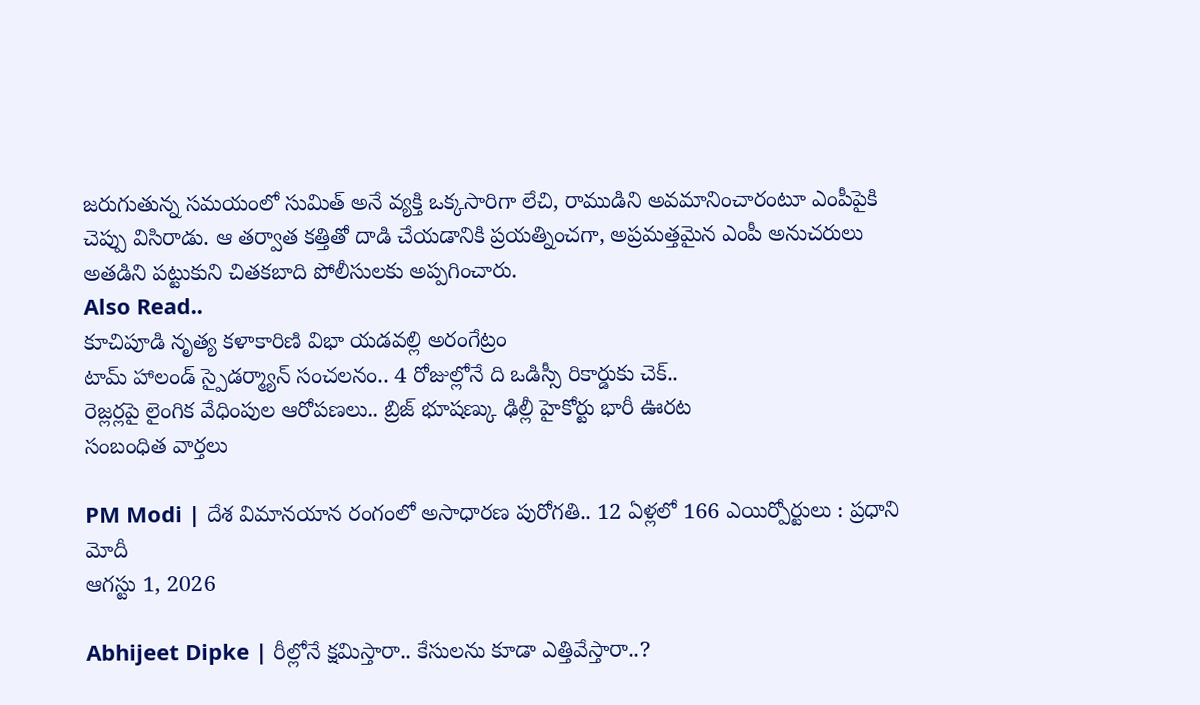జరుగుతున్న సమయంలో సుమిత్ అనే వ్యక్తి ఒక్కసారిగా లేచి, రాముడిని అవమానించారంటూ ఎంపీపైకి చెప్పు విసిరాడు. ఆ తర్వాత కత్తితో దాడి చేయడానికి ప్రయత్నించగా, అప్రమత్తమైన ఎంపీ అనుచరులు అతడిని పట్టుకుని చితకబాది పోలీసులకు అప్పగించారు.
Also Read..
కూచిపూడి నృత్య కళాకారిణి విభా యడవల్లి అరంగేట్రం
టామ్ హాలండ్ స్పైడర్మ్యాన్ సంచలనం.. 4 రోజుల్లోనే ది ఒడిస్సీ రికార్డుకు చెక్..
రెజ్లర్లపై లైంగిక వేధింపుల ఆరోపణలు.. బ్రిజ్ భూషణ్కు ఢిల్లీ హైకోర్టు భారీ ఊరట
సంబంధిత వార్తలు

PM Modi | దేశ విమానయాన రంగంలో అసాధారణ పురోగతి.. 12 ఏళ్లలో 166 ఎయిర్పోర్టులు : ప్రధాని మోదీ
ఆగస్టు 1, 2026

Abhijeet Dipke | రీల్లోనే క్షమిస్తారా.. కేసులను కూడా ఎత్తివేస్తారా..?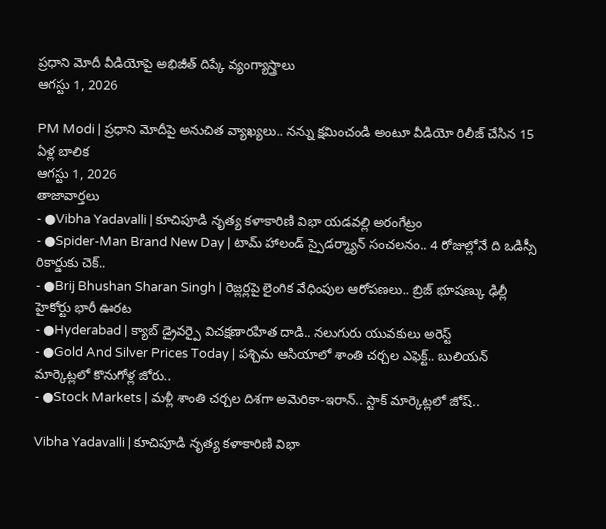ప్రధాని మోదీ వీడియోపై అభిజీత్ దిప్కే వ్యంగ్యాస్త్రాలు
ఆగస్టు 1, 2026

PM Modi | ప్రధాని మోదీపై అనుచిత వ్యాఖ్యలు.. నన్ను క్షమించండి అంటూ వీడియో రిలీజ్ చేసిన 15 ఏళ్ల బాలిక
ఆగస్టు 1, 2026
తాజావార్తలు
- ●Vibha Yadavalli | కూచిపూడి నృత్య కళాకారిణి విభా యడవల్లి అరంగేట్రం
- ●Spider-Man Brand New Day | టామ్ హాలండ్ స్పైడర్మ్యాన్ సంచలనం.. 4 రోజుల్లోనే ది ఒడిస్సీ రికార్డుకు చెక్..
- ●Brij Bhushan Sharan Singh | రెజ్లర్లపై లైంగిక వేధింపుల ఆరోపణలు.. బ్రిజ్ భూషణ్కు ఢిల్లీ హైకోర్టు భారీ ఊరట
- ●Hyderabad | క్యాబ్ డ్రైవర్పై విచక్షణారహిత దాడి.. నలుగురు యువకులు అరెస్ట్
- ●Gold And Silver Prices Today | పశ్చిమ ఆసియాలో శాంతి చర్చల ఎఫెక్ట్.. బులియన్ మార్కెట్లలో కొనుగోళ్ల జోరు..
- ●Stock Markets | మళ్లీ శాంతి చర్చల దిశగా అమెరికా-ఇరాన్.. స్టాక్ మార్కెట్లలో జోష్..

Vibha Yadavalli | కూచిపూడి నృత్య కళాకారిణి విభా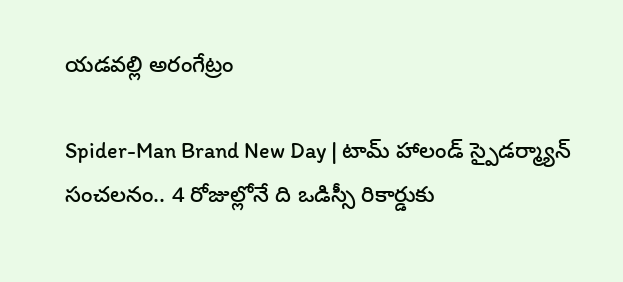యడవల్లి అరంగేట్రం

Spider-Man Brand New Day | టామ్ హాలండ్ స్పైడర్మ్యాన్ సంచలనం.. 4 రోజుల్లోనే ది ఒడిస్సీ రికార్డుకు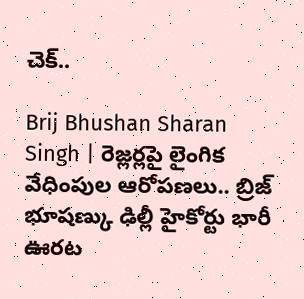చెక్..

Brij Bhushan Sharan Singh | రెజ్లర్లపై లైంగిక వేధింపుల ఆరోపణలు.. బ్రిజ్ భూషణ్కు ఢిల్లీ హైకోర్టు భారీ ఊరట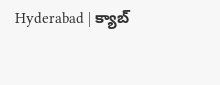Hyderabad | క్యాబ్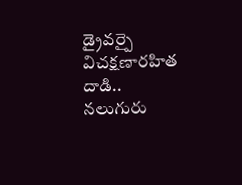డ్రైవర్పై విచక్షణారహిత దాడి.. నలుగురు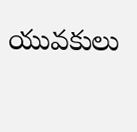యువకులు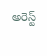అరెస్ట్